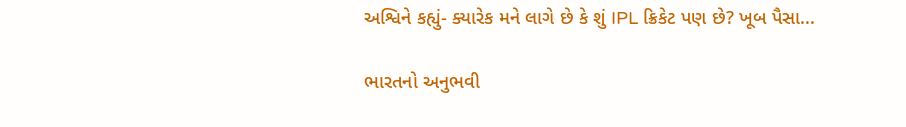અશ્વિને કહ્યું- ક્યારેક મને લાગે છે કે શું IPL ક્રિકેટ પણ છે? ખૂબ પૈસા...

ભારતનો અનુભવી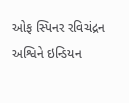ઓફ સ્પિનર રવિચંદ્રન અશ્વિને ઇન્ડિયન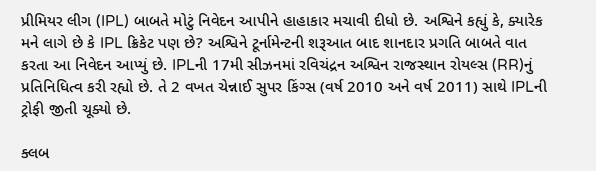પ્રીમિયર લીગ (IPL) બાબતે મોટું નિવેદન આપીને હાહાકાર મચાવી દીધો છે. અશ્વિને કહ્યું કે, ક્યારેક મને લાગે છે કે IPL ક્રિકેટ પણ છે? અશ્વિને ટૂર્નામેન્ટની શરૂઆત બાદ શાનદાર પ્રગતિ બાબતે વાત કરતા આ નિવેદન આપ્યું છે. IPLની 17મી સીઝનમાં રવિચંદ્રન અશ્વિન રાજસ્થાન રોયલ્સ (RR)નું પ્રતિનિધિત્વ કરી રહ્યો છે. તે 2 વખત ચેન્નાઈ સુપર કિંગ્સ (વર્ષ 2010 અને વર્ષ 2011) સાથે IPLની ટ્રોફી જીતી ચૂક્યો છે.

ક્લબ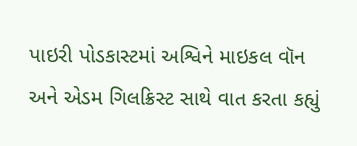પાઇરી પોડકાસ્ટમાં અશ્વિને માઇકલ વૉન અને એડમ ગિલક્રિસ્ટ સાથે વાત કરતા કહ્યું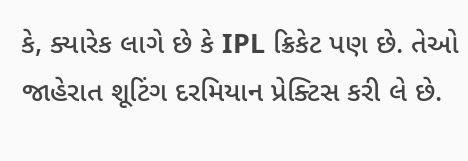કે, ક્યારેક લાગે છે કે IPL ક્રિકેટ પણ છે. તેઓ જાહેરાત શૂટિંગ દરમિયાન પ્રેક્ટિસ કરી લે છે.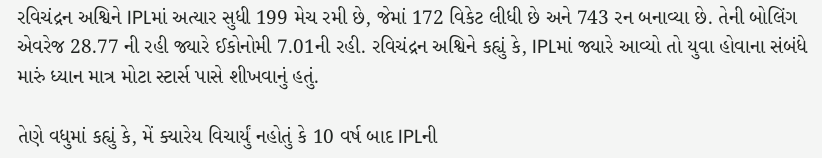રવિચંદ્રન અશ્વિને IPLમાં અત્યાર સુધી 199 મેચ રમી છે, જેમાં 172 વિકેટ લીધી છે અને 743 રન બનાવ્યા છે. તેની બોલિંગ એવરેજ 28.77 ની રહી જ્યારે ઈકોનોમી 7.01ની રહી. રવિચંદ્રન અશ્વિને કહ્યું કે, IPLમાં જ્યારે આવ્યો તો યુવા હોવાના સંબંધે મારું ધ્યાન માત્ર મોટા સ્ટાર્સ પાસે શીખવાનું હતું.

તેણે વધુમાં કહ્યું કે, મેં ક્યારેય વિચાર્યું નહોતું કે 10 વર્ષ બાદ IPLની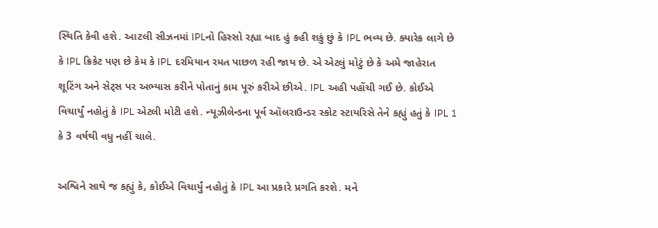સ્થિતિ કેવી હશે. આટલી સીઝનમાં IPLનો હિસ્સો રહ્યા બાદ હું કહી શકું છું કે IPL ભવ્ય છે. ક્યારેક લાગે છે કે IPL ક્રિકેટ પણ છે કેમ કે IPL દરમિયાન રમત પાછળ રહી જાય છે. એ એટલું મોટું છે કે અમે જાહેરાત શૂટિંગ અને સેટ્સ પર અભ્યાસ કરીને પોતાનું કામ પૂરું કરીએ છીએ. IPL અહી પહોંચી ગઈ છે. કોઈએ વિચાર્યું નહોતું કે IPL એટલી મોટી હશે. ન્યૂઝીલેન્ડના પૂર્વ ઑલરાઉન્ડર સ્કોટ સ્ટાયરિસે તેને કહ્યું હતું કે IPL 1 કે 3 વર્ષથી વધુ નહીં ચાલે.

અશ્વિને સાથે જ કહ્યું કે, કોઈએ વિચાર્યું નહોતું કે IPL આ પ્રકારે પ્રગતિ કરશે. મને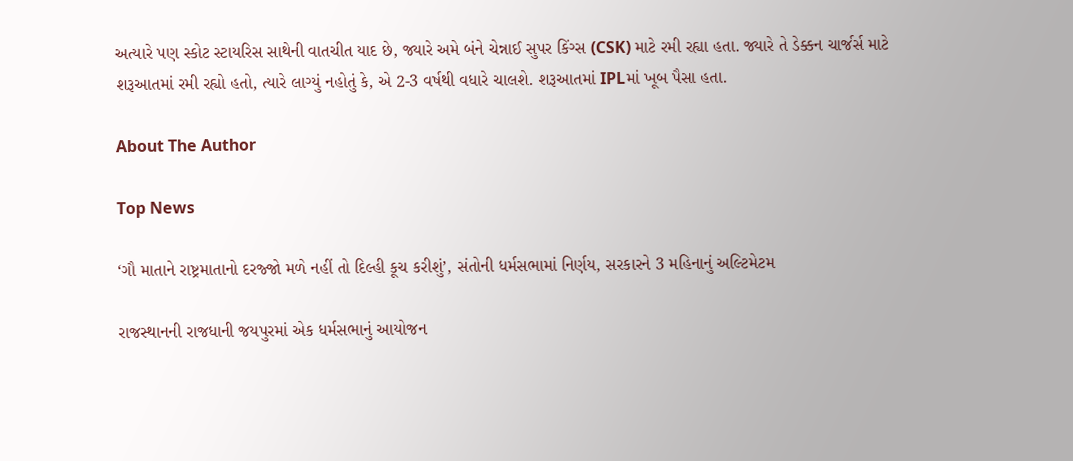અત્યારે પણ સ્કોટ સ્ટાયરિસ સાથેની વાતચીત યાદ છે, જ્યારે અમે બંને ચેન્નાઈ સુપર કિંગ્સ (CSK) માટે રમી રહ્યા હતા. જ્યારે તે ડેક્કન ચાર્જર્સ માટે શરૂઆતમાં રમી રહ્યો હતો, ત્યારે લાગ્યું નહોતું કે, એ 2-3 વર્ષથી વધારે ચાલશે. શરૂઆતમાં IPLમાં ખૂબ પૈસા હતા.

About The Author

Top News

‘ગૌ માતાને રાષ્ટ્રમાતાનો દરજ્જો મળે નહીં તો દિલ્હી કૂચ કરીશું’, સંતોની ધર્મસભામાં નિર્ણય, સરકારને 3 મહિનાનું અલ્ટિમેટમ

રાજસ્થાનની રાજધાની જયપુરમાં એક ધર્મસભાનું આયોજન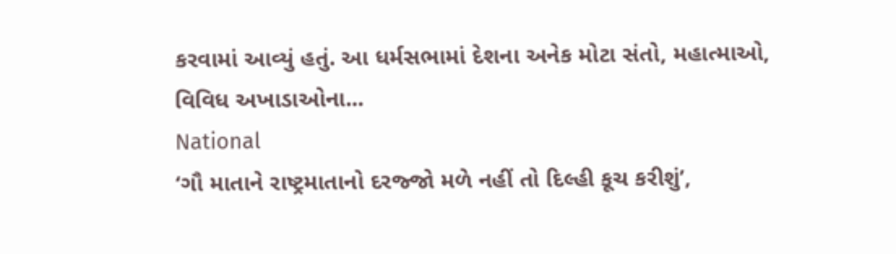કરવામાં આવ્યું હતું. આ ધર્મસભામાં દેશના અનેક મોટા સંતો, મહાત્માઓ, વિવિધ અખાડાઓના...
National
‘ગૌ માતાને રાષ્ટ્રમાતાનો દરજ્જો મળે નહીં તો દિલ્હી કૂચ કરીશું’,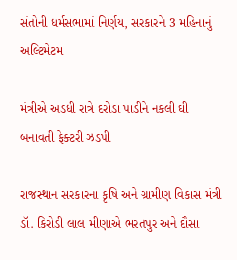સંતોની ધર્મસભામાં નિર્ણય, સરકારને 3 મહિનાનું અલ્ટિમેટમ

મંત્રીએ અડધી રાત્રે દરોડા પાડીને નકલી ઘી બનાવતી ફેક્ટરી ઝડપી

રાજસ્થાન સરકારના કૃષિ અને ગ્રામીણ વિકાસ મંત્રી ડૉ. કિરોડી લાલ મીણાએ ભરતપુર અને દૌસા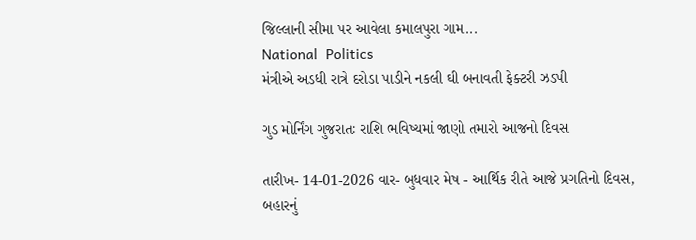જિલ્લાની સીમા પર આવેલા કમાલપુરા ગામ...
National  Politics
મંત્રીએ અડધી રાત્રે દરોડા પાડીને નકલી ઘી બનાવતી ફેક્ટરી ઝડપી

ગુડ મોર્નિંગ ગુજરાતઃ રાશિ ભવિષ્યમાં જાણો તમારો આજનો દિવસ

તારીખ- 14-01-2026 વાર- બુધવાર મેષ - આર્થિક રીતે આજે પ્રગતિનો દિવસ, બહારનું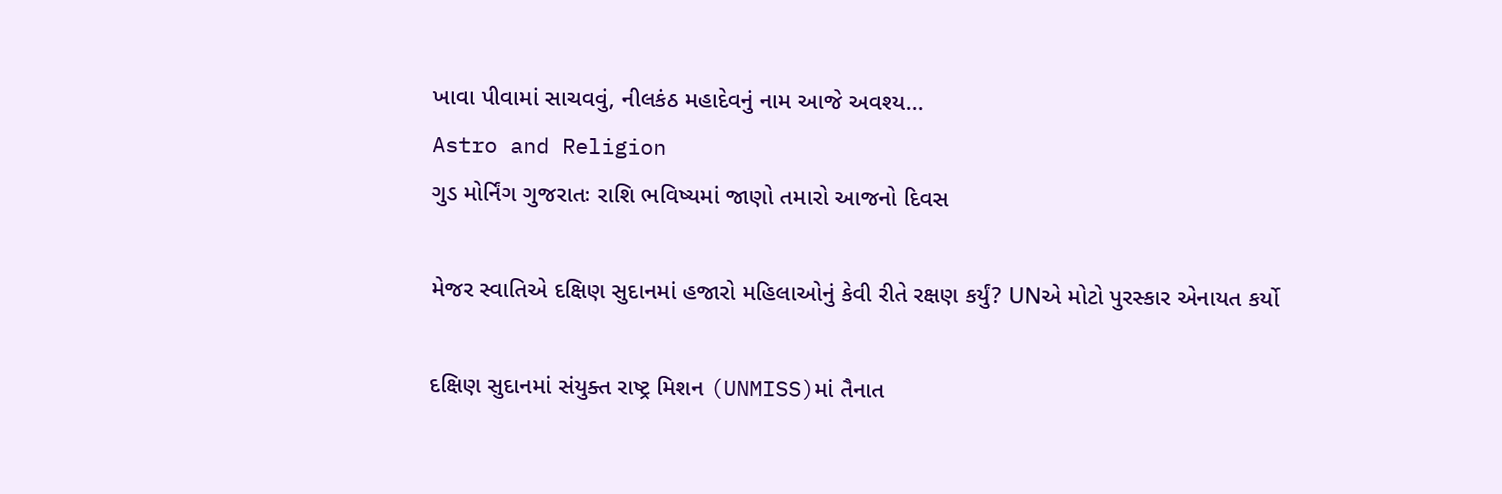ખાવા પીવામાં સાચવવું, નીલકંઠ મહાદેવનું નામ આજે અવશ્ય...
Astro and Religion
ગુડ મોર્નિંગ ગુજરાતઃ રાશિ ભવિષ્યમાં જાણો તમારો આજનો દિવસ

મેજર સ્વાતિએ દક્ષિણ સુદાનમાં હજારો મહિલાઓનું કેવી રીતે રક્ષણ કર્યું? UNએ મોટો પુરસ્કાર એનાયત કર્યો

દક્ષિણ સુદાનમાં સંયુક્ત રાષ્ટ્ર મિશન (UNMISS)માં તૈનાત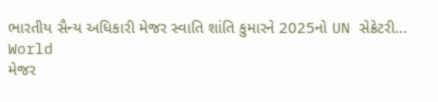ભારતીય સૈન્ય અધિકારી મેજર સ્વાતિ શાંતિ કુમારને 2025નો UN સેક્રેટરી...
World
મેજર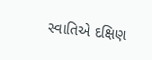સ્વાતિએ દક્ષિણ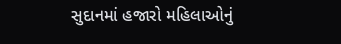સુદાનમાં હજારો મહિલાઓનું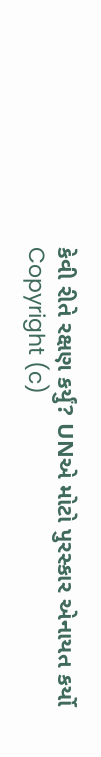કેવી રીતે રક્ષણ કર્યું? UNએ મોટો પુરસ્કાર એનાયત કર્યો
Copyright (c)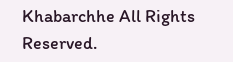Khabarchhe All Rights Reserved.